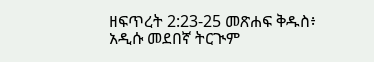ዘፍጥረት 2:23-25 መጽሐፍ ቅዱስ፥ አዲሱ መደበኛ ትርጒም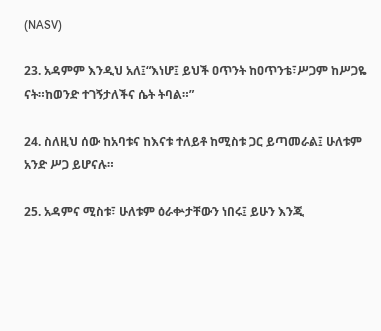(NASV)

23. አዳምም እንዲህ አለ፤“እነሆ፤ ይህች ዐጥንት ከዐጥንቴ፣ሥጋም ከሥጋዬ ናት።ከወንድ ተገኝታለችና ሴት ትባል።”

24. ስለዚህ ሰው ከአባቱና ከእናቱ ተለይቶ ከሚስቱ ጋር ይጣመራል፤ ሁለቱም አንድ ሥጋ ይሆናሉ።

25. አዳምና ሚስቱ፣ ሁለቱም ዕራቍታቸውን ነበሩ፤ ይሁን እንጂ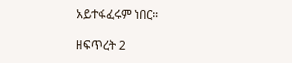አይተፋፈሩም ነበር።

ዘፍጥረት 2